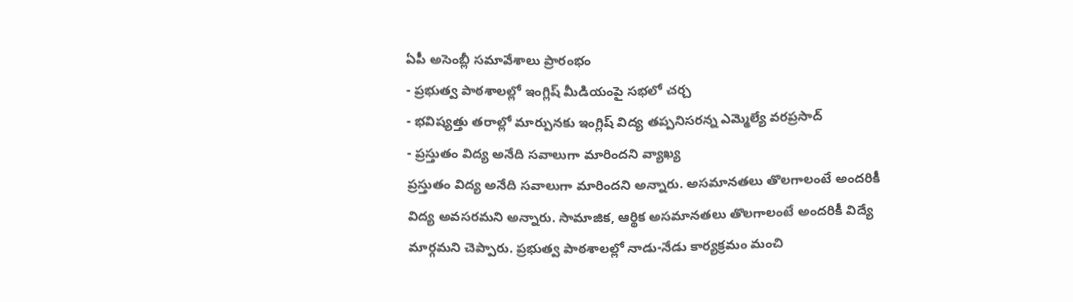ఏపీ అసెంబ్లీ సమావేశాలు ప్రారంభం
- ప్రభుత్వ పాఠశాలల్లో ఇంగ్లిష్ మీడియంపై సభలో చర్చ
- భవిష్యత్తు తరాల్లో మార్పునకు ఇంగ్లిష్ విద్య తప్పనిసరన్న ఎమ్మెల్యే వరప్రసాద్
- ప్రస్తుతం విద్య అనేది సవాలుగా మారిందని వ్యాఖ్య
ప్రస్తుతం విద్య అనేది సవాలుగా మారిందని అన్నారు. అసమానతలు తొలగాలంటే అందరికీ విద్య అవసరమని అన్నారు. సామాజిక, ఆర్థిక అసమానతలు తొలగాలంటే అందరికీ విద్యే మార్గమని చెప్పారు. ప్రభుత్వ పాఠశాలల్లో నాడు-నేడు కార్యక్రమం మంచి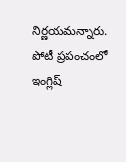నిర్ణయమన్నారు. పోటీ ప్రపంచంలో ఇంగ్లిష్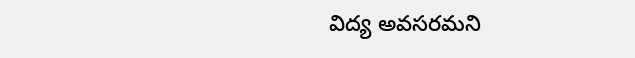విద్య అవసరమని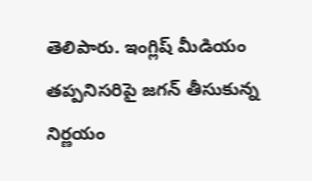తెలిపారు. ఇంగ్లిష్ మీడియం తప్పనిసరిపై జగన్ తీసుకున్న నిర్ణయం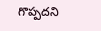గొప్పదని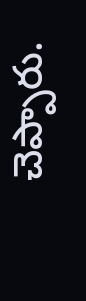చెప్పారు.